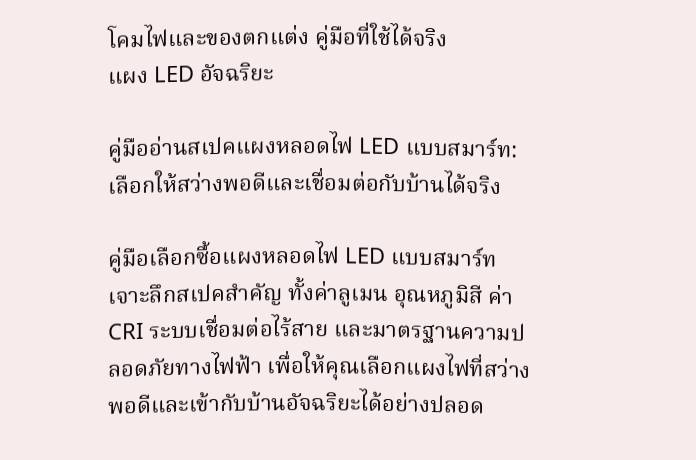โคมไฟและของตกแต่ง คู่มือที่ใช้ได้จริง
แผง LED อัจฉริยะ

คู่มืออ่านสเปคแผงหลอดไฟ LED แบบสมาร์ท: เลือกให้สว่างพอดีและเชื่อมต่อกับบ้านได้จริง

คู่มือเลือกซื้อแผงหลอดไฟ LED แบบสมาร์ท เจาะลึกสเปคสำคัญ ทั้งค่าลูเมน อุณหภูมิสี ค่า CRI ระบบเชื่อมต่อไร้สาย และมาตรฐานความปลอดภัยทางไฟฟ้า เพื่อให้คุณเลือกแผงไฟที่สว่างพอดีและเข้ากับบ้านอัจฉริยะได้อย่างปลอด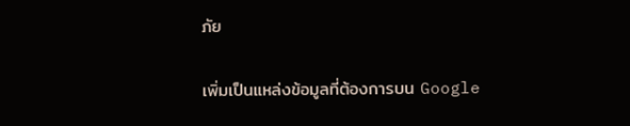ภัย

เพิ่มเป็นแหล่งข้อมูลที่ต้องการบน Google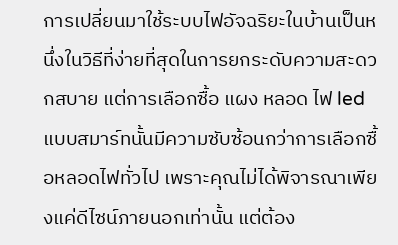การเปลี่ยนมาใช้ระบบไฟอัจฉริยะในบ้านเป็นหนึ่งในวิธีที่ง่ายที่สุดในการยกระดับความสะดวกสบาย แต่การเลือกซื้อ แผง หลอด ไฟ led แบบสมาร์ทนั้นมีความซับซ้อนกว่าการเลือกซื้อหลอดไฟทั่วไป เพราะคุณไม่ได้พิจารณาเพียงแค่ดีไซน์ภายนอกเท่านั้น แต่ต้อง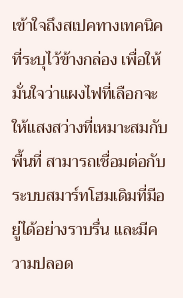เข้าใจถึงสเปคทางเทคนิคที่ระบุไว้ข้างกล่อง เพื่อให้มั่นใจว่าแผงไฟที่เลือกจะให้แสงสว่างที่เหมาะสมกับพื้นที่ สามารถเชื่อมต่อกับระบบสมาร์ทโฮมเดิมที่มีอยู่ได้อย่างราบรื่น และมีความปลอด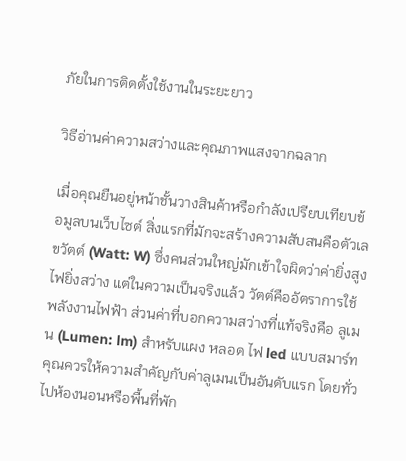ภัยในการติดตั้งใช้งานในระยะยาว

วิธีอ่านค่าความสว่างและคุณภาพแสงจากฉลาก

เมื่อคุณยืนอยู่หน้าชั้นวางสินค้าหรือกำลังเปรียบเทียบข้อมูลบนเว็บไซต์ สิ่งแรกที่มักจะสร้างความสับสนคือตัวเลขวัตต์ (Watt: W) ซึ่งคนส่วนใหญ่มักเข้าใจผิดว่าค่ายิ่งสูงไฟยิ่งสว่าง แต่ในความเป็นจริงแล้ว วัตต์คืออัตราการใช้พลังงานไฟฟ้า ส่วนค่าที่บอกความสว่างที่แท้จริงคือ ลูเมน (Lumen: lm) สำหรับแผง หลอด ไฟ led แบบสมาร์ท คุณควรให้ความสำคัญกับค่าลูเมนเป็นอันดับแรก โดยทั่วไปห้องนอนหรือพื้นที่พัก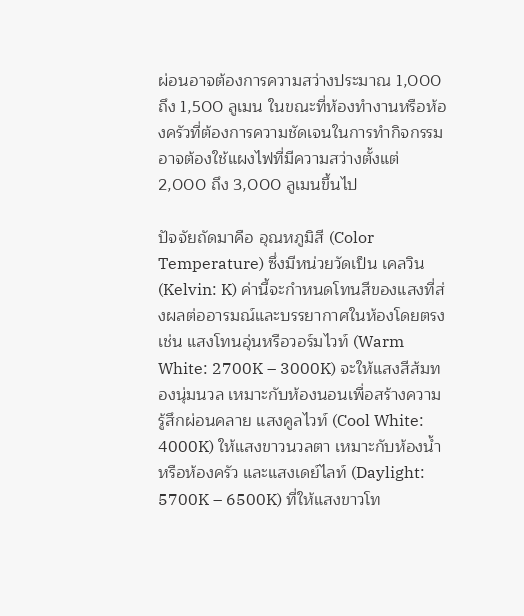ผ่อนอาจต้องการความสว่างประมาณ 1,000 ถึง 1,500 ลูเมน ในขณะที่ห้องทำงานหรือห้องครัวที่ต้องการความชัดเจนในการทำกิจกรรมอาจต้องใช้แผงไฟที่มีความสว่างตั้งแต่ 2,000 ถึง 3,000 ลูเมนขึ้นไป

ปัจจัยถัดมาคือ อุณหภูมิสี (Color Temperature) ซึ่งมีหน่วยวัดเป็น เคลวิน (Kelvin: K) ค่านี้จะกำหนดโทนสีของแสงที่ส่งผลต่ออารมณ์และบรรยากาศในห้องโดยตรง เช่น แสงโทนอุ่นหรือวอร์มไวท์ (Warm White: 2700K – 3000K) จะให้แสงสีส้มทองนุ่มนวล เหมาะกับห้องนอนเพื่อสร้างความรู้สึกผ่อนคลาย แสงคูลไวท์ (Cool White: 4000K) ให้แสงขาวนวลตา เหมาะกับห้องน้ำหรือห้องครัว และแสงเดย์ไลท์ (Daylight: 5700K – 6500K) ที่ให้แสงขาวโท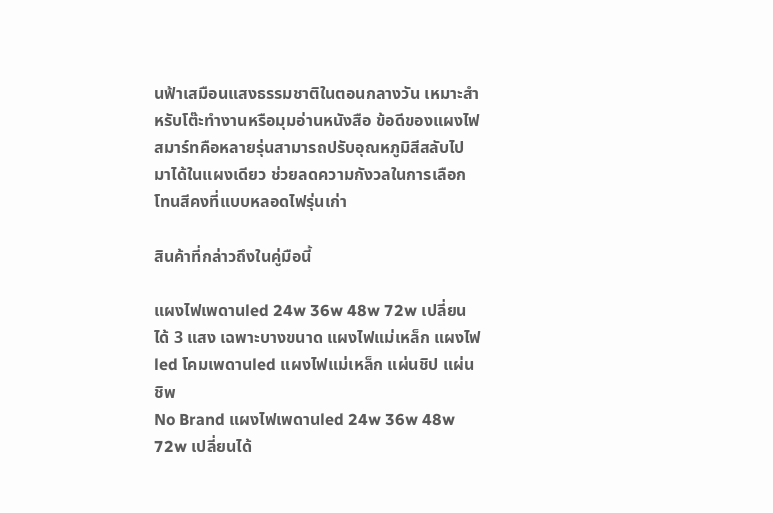นฟ้าเสมือนแสงธรรมชาติในตอนกลางวัน เหมาะสำหรับโต๊ะทำงานหรือมุมอ่านหนังสือ ข้อดีของแผงไฟสมาร์ทคือหลายรุ่นสามารถปรับอุณหภูมิสีสลับไปมาได้ในแผงเดียว ช่วยลดความกังวลในการเลือกโทนสีคงที่แบบหลอดไฟรุ่นเก่า

สินค้าที่กล่าวถึงในคู่มือนี้

แผงไฟเพดานled 24w 36w 48w 72w เปลี่ยนได้ 3 แสง เฉพาะบางขนาด แผงไฟแม่เหล็ก แผงไฟ led โคมเพดานled แผงไฟแม่เหล็ก แผ่นชิป แผ่นชิพ
No Brand แผงไฟเพดานled 24w 36w 48w 72w เปลี่ยนได้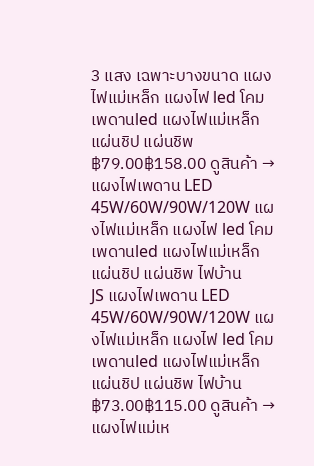3 แสง เฉพาะบางขนาด แผงไฟแม่เหล็ก แผงไฟ led โคมเพดานled แผงไฟแม่เหล็ก แผ่นชิป แผ่นชิพ ฿79.00฿158.00 ดูสินค้า →
แผงไฟเพดาน LED 45W/60W/90W/120W แผงไฟแม่เหล็ก แผงไฟ led โคมเพดานled แผงไฟแม่เหล็ก แผ่นชิป แผ่นชิพ ไฟบ้าน
JS แผงไฟเพดาน LED 45W/60W/90W/120W แผงไฟแม่เหล็ก แผงไฟ led โคมเพดานled แผงไฟแม่เหล็ก แผ่นชิป แผ่นชิพ ไฟบ้าน ฿73.00฿115.00 ดูสินค้า →
แผงไฟแม่เห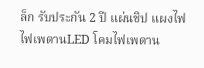ล็ก รับประกัน 2 ปี แผ่นชิป แผงไฟ ไฟเพดานLED โคมไฟเพดาน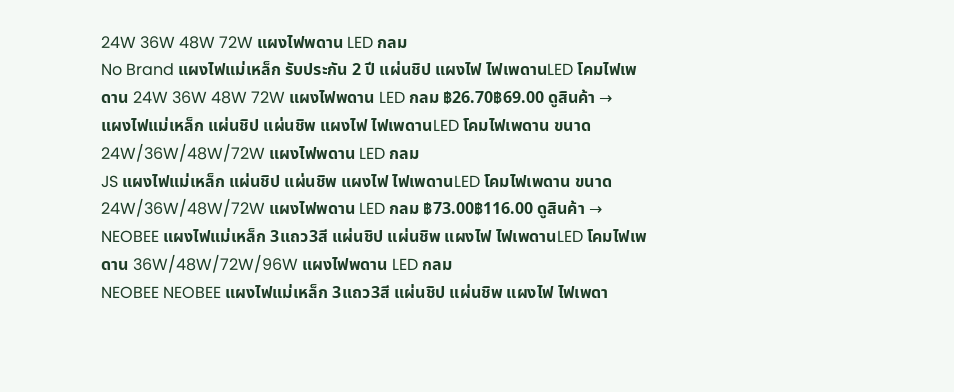24W 36W 48W 72W แผงไฟพดาน LED กลม
No Brand แผงไฟแม่เหล็ก รับประกัน 2 ปี แผ่นชิป แผงไฟ ไฟเพดานLED โคมไฟเพดาน 24W 36W 48W 72W แผงไฟพดาน LED กลม ฿26.70฿69.00 ดูสินค้า →
แผงไฟแม่เหล็ก แผ่นชิป แผ่นชิพ แผงไฟ ไฟเพดานLED โคมไฟเพดาน ขนาด 24W/36W/48W/72W แผงไฟพดาน LED กลม
JS แผงไฟแม่เหล็ก แผ่นชิป แผ่นชิพ แผงไฟ ไฟเพดานLED โคมไฟเพดาน ขนาด 24W/36W/48W/72W แผงไฟพดาน LED กลม ฿73.00฿116.00 ดูสินค้า →
NEOBEE แผงไฟแม่เหล็ก 3แถว3สี แผ่นชิป แผ่นชิพ แผงไฟ ไฟเพดานLED โคมไฟเพดาน 36W/48W/72W/96W แผงไฟพดาน LED กลม
NEOBEE NEOBEE แผงไฟแม่เหล็ก 3แถว3สี แผ่นชิป แผ่นชิพ แผงไฟ ไฟเพดา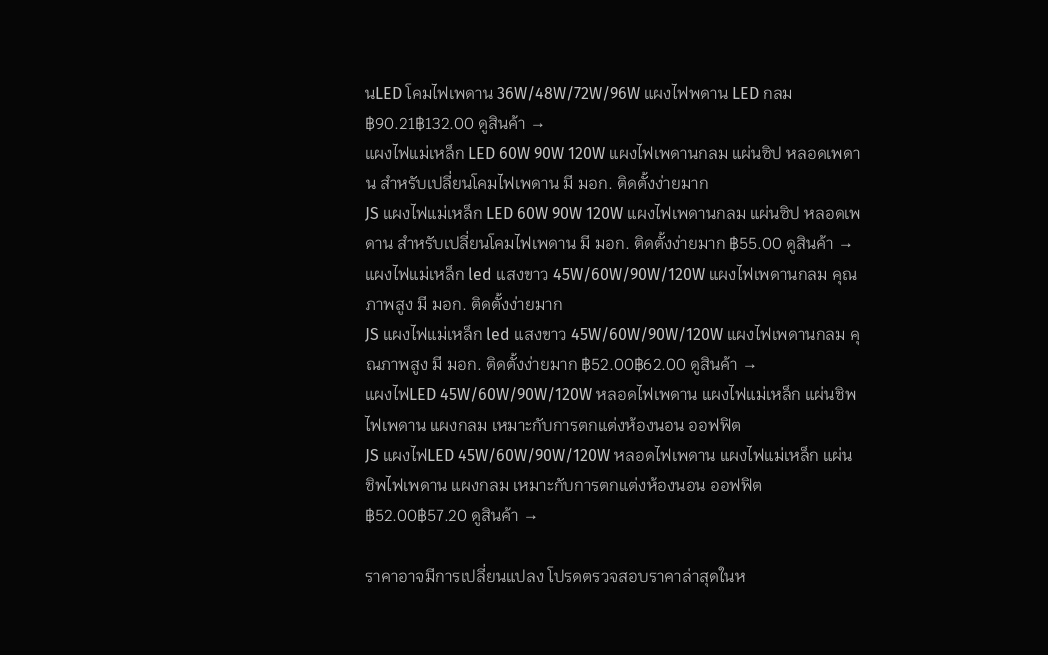นLED โคมไฟเพดาน 36W/48W/72W/96W แผงไฟพดาน LED กลม ฿90.21฿132.00 ดูสินค้า →
แผงไฟแม่เหล็ก LED 60W 90W 120W แผงไฟเพดานกลม แผ่นซิป หลอดเพดาน สําหรับเปลี่ยนโคมไฟเพดาน มี มอก. ติดตั้งง่ายมาก
JS แผงไฟแม่เหล็ก LED 60W 90W 120W แผงไฟเพดานกลม แผ่นซิป หลอดเพดาน สําหรับเปลี่ยนโคมไฟเพดาน มี มอก. ติดตั้งง่ายมาก ฿55.00 ดูสินค้า →
แผงไฟแม่เหล็ก led แสงขาว 45W/60W/90W/120W แผงไฟเพดานกลม คุณภาพสูง มี มอก. ติดตั้งง่ายมาก
JS แผงไฟแม่เหล็ก led แสงขาว 45W/60W/90W/120W แผงไฟเพดานกลม คุณภาพสูง มี มอก. ติดตั้งง่ายมาก ฿52.00฿62.00 ดูสินค้า →
แผงไฟLED 45W/60W/90W/120W หลอดไฟเพดาน แผงไฟแม่เหล็ก แผ่นชิพไฟเพดาน แผงกลม เหมาะกับการตกแต่งห้องนอน ออฟฟิต
JS แผงไฟLED 45W/60W/90W/120W หลอดไฟเพดาน แผงไฟแม่เหล็ก แผ่นชิพไฟเพดาน แผงกลม เหมาะกับการตกแต่งห้องนอน ออฟฟิต ฿52.00฿57.20 ดูสินค้า →

ราคาอาจมีการเปลี่ยนแปลง โปรดตรวจสอบราคาล่าสุดในห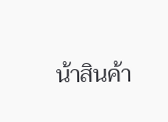น้าสินค้า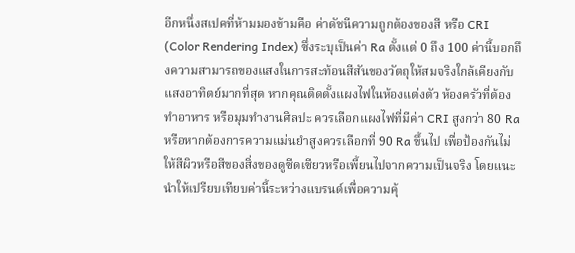อีกหนึ่งสเปคที่ห้ามมองข้ามคือ ค่าดัชนีความถูกต้องของสี หรือ CRI (Color Rendering Index) ซึ่งระบุเป็นค่า Ra ตั้งแต่ 0 ถึง 100 ค่านี้บอกถึงความสามารถของแสงในการสะท้อนสีสันของวัตถุให้สมจริงใกล้เคียงกับแสงอาทิตย์มากที่สุด หากคุณติดตั้งแผงไฟในห้องแต่งตัว ห้องครัวที่ต้องทำอาหาร หรือมุมทำงานศิลปะ ควรเลือกแผงไฟที่มีค่า CRI สูงกว่า 80 Ra หรือหากต้องการความแม่นยำสูงควรเลือกที่ 90 Ra ขึ้นไป เพื่อป้องกันไม่ให้สีผิวหรือสีของสิ่งของดูซีดเซียวหรือเพี้ยนไปจากความเป็นจริง โดยแนะนำให้เปรียบเทียบค่านี้ระหว่างแบรนด์เพื่อความคุ้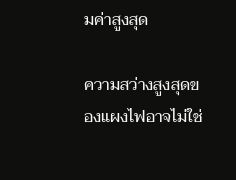มค่าสูงสุด

ความสว่างสูงสุดของแผงไฟอาจไม่ใช่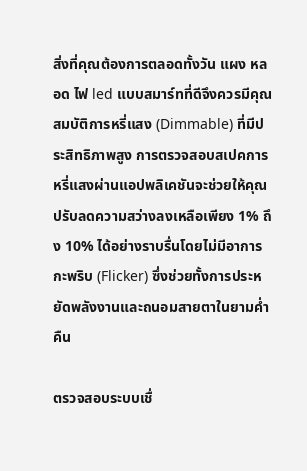สิ่งที่คุณต้องการตลอดทั้งวัน แผง หลอด ไฟ led แบบสมาร์ทที่ดีจึงควรมีคุณสมบัติการหรี่แสง (Dimmable) ที่มีประสิทธิภาพสูง การตรวจสอบสเปคการหรี่แสงผ่านแอปพลิเคชันจะช่วยให้คุณปรับลดความสว่างลงเหลือเพียง 1% ถึง 10% ได้อย่างราบรื่นโดยไม่มีอาการกะพริบ (Flicker) ซึ่งช่วยทั้งการประหยัดพลังงานและถนอมสายตาในยามค่ำคืน

ตรวจสอบระบบเชื่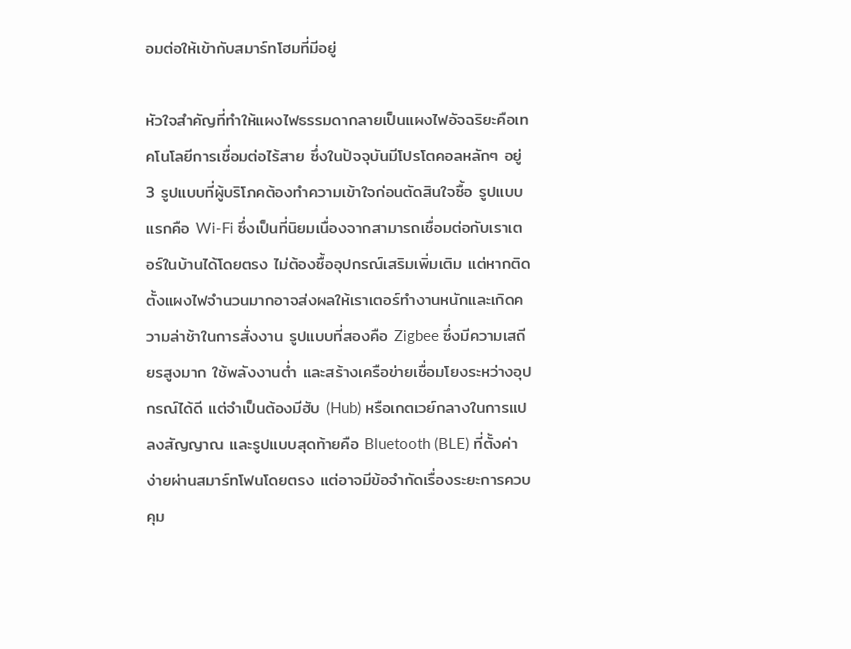อมต่อให้เข้ากับสมาร์ทโฮมที่มีอยู่

หัวใจสำคัญที่ทำให้แผงไฟธรรมดากลายเป็นแผงไฟอัจฉริยะคือเทคโนโลยีการเชื่อมต่อไร้สาย ซึ่งในปัจจุบันมีโปรโตคอลหลักๆ อยู่ 3 รูปแบบที่ผู้บริโภคต้องทำความเข้าใจก่อนตัดสินใจซื้อ รูปแบบแรกคือ Wi-Fi ซึ่งเป็นที่นิยมเนื่องจากสามารถเชื่อมต่อกับเราเตอร์ในบ้านได้โดยตรง ไม่ต้องซื้ออุปกรณ์เสริมเพิ่มเติม แต่หากติดตั้งแผงไฟจำนวนมากอาจส่งผลให้เราเตอร์ทำงานหนักและเกิดความล่าช้าในการสั่งงาน รูปแบบที่สองคือ Zigbee ซึ่งมีความเสถียรสูงมาก ใช้พลังงานต่ำ และสร้างเครือข่ายเชื่อมโยงระหว่างอุปกรณ์ได้ดี แต่จำเป็นต้องมีฮับ (Hub) หรือเกตเวย์กลางในการแปลงสัญญาณ และรูปแบบสุดท้ายคือ Bluetooth (BLE) ที่ตั้งค่าง่ายผ่านสมาร์ทโฟนโดยตรง แต่อาจมีข้อจำกัดเรื่องระยะการควบคุม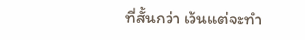ที่สั้นกว่า เว้นแต่จะทำ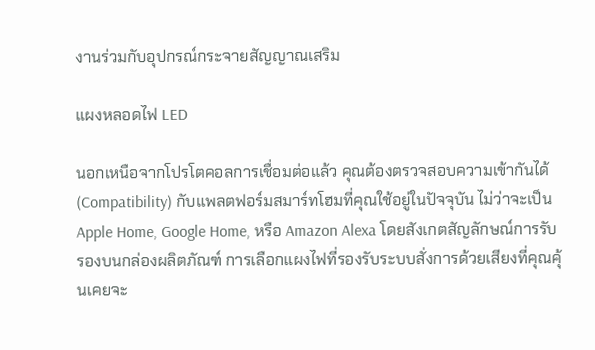งานร่วมกับอุปกรณ์กระจายสัญญาณเสริม

แผงหลอดไฟ LED

นอกเหนือจากโปรโตคอลการเชื่อมต่อแล้ว คุณต้องตรวจสอบความเข้ากันได้ (Compatibility) กับแพลตฟอร์มสมาร์ทโฮมที่คุณใช้อยู่ในปัจจุบัน ไม่ว่าจะเป็น Apple Home, Google Home, หรือ Amazon Alexa โดยสังเกตสัญลักษณ์การรับรองบนกล่องผลิตภัณฑ์ การเลือกแผงไฟที่รองรับระบบสั่งการด้วยเสียงที่คุณคุ้นเคยจะ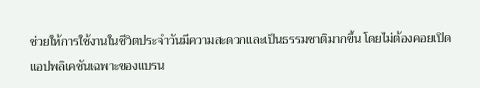ช่วยให้การใช้งานในชีวิตประจำวันมีความสะดวกและเป็นธรรมชาติมากขึ้น โดยไม่ต้องคอยเปิดแอปพลิเคชันเฉพาะของแบรน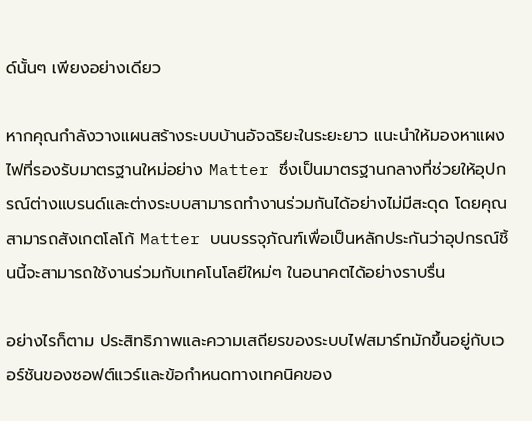ด์นั้นๆ เพียงอย่างเดียว

หากคุณกำลังวางแผนสร้างระบบบ้านอัจฉริยะในระยะยาว แนะนำให้มองหาแผงไฟที่รองรับมาตรฐานใหม่อย่าง Matter ซึ่งเป็นมาตรฐานกลางที่ช่วยให้อุปกรณ์ต่างแบรนด์และต่างระบบสามารถทำงานร่วมกันได้อย่างไม่มีสะดุด โดยคุณสามารถสังเกตโลโก้ Matter บนบรรจุภัณฑ์เพื่อเป็นหลักประกันว่าอุปกรณ์ชิ้นนี้จะสามารถใช้งานร่วมกับเทคโนโลยีใหม่ๆ ในอนาคตได้อย่างราบรื่น

อย่างไรก็ตาม ประสิทธิภาพและความเสถียรของระบบไฟสมาร์ทมักขึ้นอยู่กับเวอร์ชันของซอฟต์แวร์และข้อกำหนดทางเทคนิคของ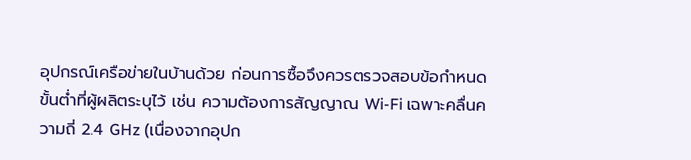อุปกรณ์เครือข่ายในบ้านด้วย ก่อนการซื้อจึงควรตรวจสอบข้อกำหนดขั้นต่ำที่ผู้ผลิตระบุไว้ เช่น ความต้องการสัญญาณ Wi-Fi เฉพาะคลื่นความถี่ 2.4 GHz (เนื่องจากอุปก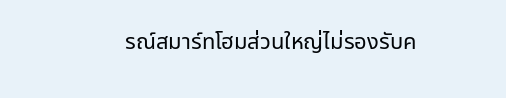รณ์สมาร์ทโฮมส่วนใหญ่ไม่รองรับค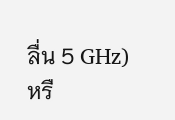ลื่น 5 GHz) หรื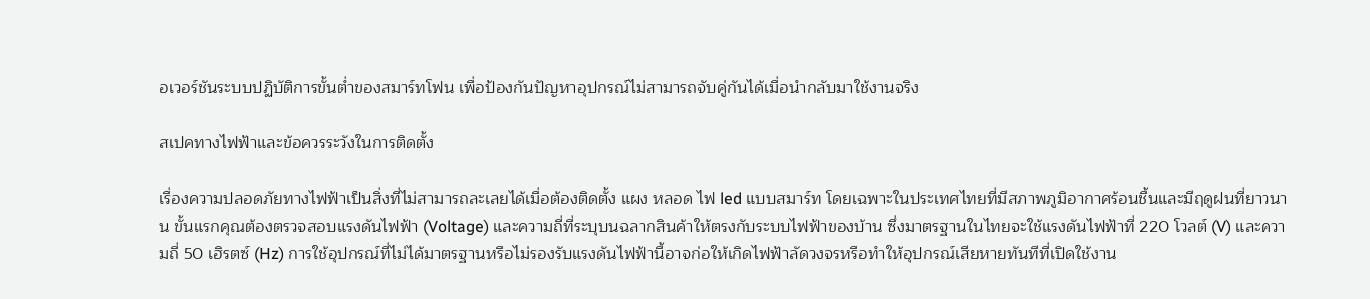อเวอร์ชันระบบปฏิบัติการขั้นต่ำของสมาร์ทโฟน เพื่อป้องกันปัญหาอุปกรณ์ไม่สามารถจับคู่กันได้เมื่อนำกลับมาใช้งานจริง

สเปคทางไฟฟ้าและข้อควรระวังในการติดตั้ง

เรื่องความปลอดภัยทางไฟฟ้าเป็นสิ่งที่ไม่สามารถละเลยได้เมื่อต้องติดตั้ง แผง หลอด ไฟ led แบบสมาร์ท โดยเฉพาะในประเทศไทยที่มีสภาพภูมิอากาศร้อนชื้นและมีฤดูฝนที่ยาวนาน ขั้นแรกคุณต้องตรวจสอบแรงดันไฟฟ้า (Voltage) และความถี่ที่ระบุบนฉลากสินค้าให้ตรงกับระบบไฟฟ้าของบ้าน ซึ่งมาตรฐานในไทยจะใช้แรงดันไฟฟ้าที่ 220 โวลต์ (V) และความถี่ 50 เฮิรตซ์ (Hz) การใช้อุปกรณ์ที่ไม่ได้มาตรฐานหรือไม่รองรับแรงดันไฟฟ้านี้อาจก่อให้เกิดไฟฟ้าลัดวงจรหรือทำให้อุปกรณ์เสียหายทันทีที่เปิดใช้งาน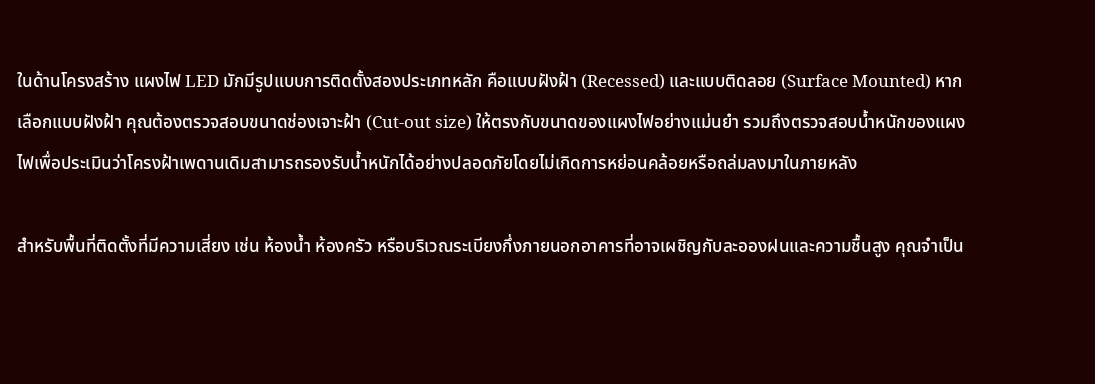ในด้านโครงสร้าง แผงไฟ LED มักมีรูปแบบการติดตั้งสองประเภทหลัก คือแบบฝังฝ้า (Recessed) และแบบติดลอย (Surface Mounted) หากเลือกแบบฝังฝ้า คุณต้องตรวจสอบขนาดช่องเจาะฝ้า (Cut-out size) ให้ตรงกับขนาดของแผงไฟอย่างแม่นยำ รวมถึงตรวจสอบน้ำหนักของแผงไฟเพื่อประเมินว่าโครงฝ้าเพดานเดิมสามารถรองรับน้ำหนักได้อย่างปลอดภัยโดยไม่เกิดการหย่อนคล้อยหรือถล่มลงมาในภายหลัง

สำหรับพื้นที่ติดตั้งที่มีความเสี่ยง เช่น ห้องน้ำ ห้องครัว หรือบริเวณระเบียงกึ่งภายนอกอาคารที่อาจเผชิญกับละอองฝนและความชื้นสูง คุณจำเป็น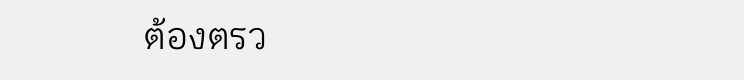ต้องตรว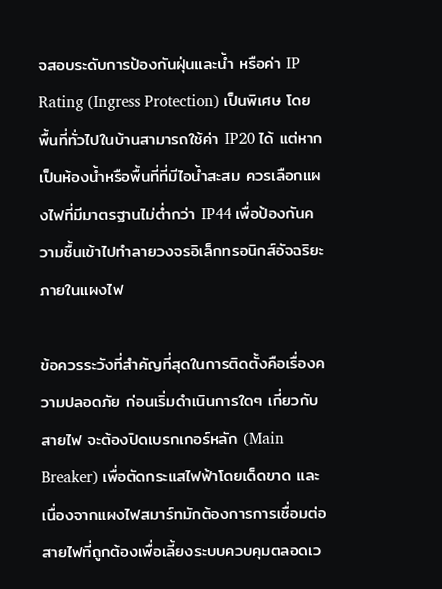จสอบระดับการป้องกันฝุ่นและน้ำ หรือค่า IP Rating (Ingress Protection) เป็นพิเศษ โดยพื้นที่ทั่วไปในบ้านสามารถใช้ค่า IP20 ได้ แต่หากเป็นห้องน้ำหรือพื้นที่ที่มีไอน้ำสะสม ควรเลือกแผงไฟที่มีมาตรฐานไม่ต่ำกว่า IP44 เพื่อป้องกันความชื้นเข้าไปทำลายวงจรอิเล็กทรอนิกส์อัจฉริยะภายในแผงไฟ

ข้อควรระวังที่สำคัญที่สุดในการติดตั้งคือเรื่องความปลอดภัย ก่อนเริ่มดำเนินการใดๆ เกี่ยวกับสายไฟ จะต้องปิดเบรกเกอร์หลัก (Main Breaker) เพื่อตัดกระแสไฟฟ้าโดยเด็ดขาด และเนื่องจากแผงไฟสมาร์ทมักต้องการการเชื่อมต่อสายไฟที่ถูกต้องเพื่อเลี้ยงระบบควบคุมตลอดเว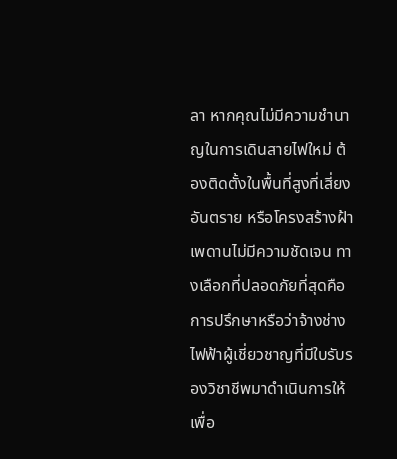ลา หากคุณไม่มีความชำนาญในการเดินสายไฟใหม่ ต้องติดตั้งในพื้นที่สูงที่เสี่ยงอันตราย หรือโครงสร้างฝ้าเพดานไม่มีความชัดเจน ทางเลือกที่ปลอดภัยที่สุดคือการปรึกษาหรือว่าจ้างช่างไฟฟ้าผู้เชี่ยวชาญที่มีใบรับรองวิชาชีพมาดำเนินการให้ เพื่อ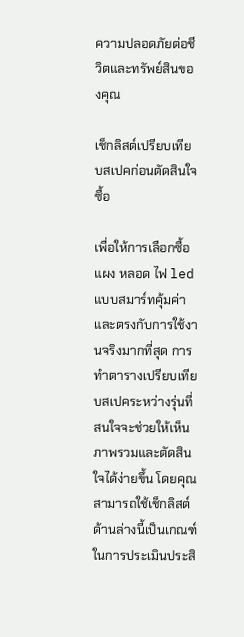ความปลอดภัยต่อชีวิตและทรัพย์สินของคุณ

เช็กลิสต์เปรียบเทียบสเปคก่อนตัดสินใจซื้อ

เพื่อให้การเลือกซื้อ แผง หลอด ไฟ led แบบสมาร์ทคุ้มค่าและตรงกับการใช้งานจริงมากที่สุด การทำตารางเปรียบเทียบสเปคระหว่างรุ่นที่สนใจจะช่วยให้เห็นภาพรวมและตัดสินใจได้ง่ายขึ้น โดยคุณสามารถใช้เช็กลิสต์ด้านล่างนี้เป็นเกณฑ์ในการประเมินประสิ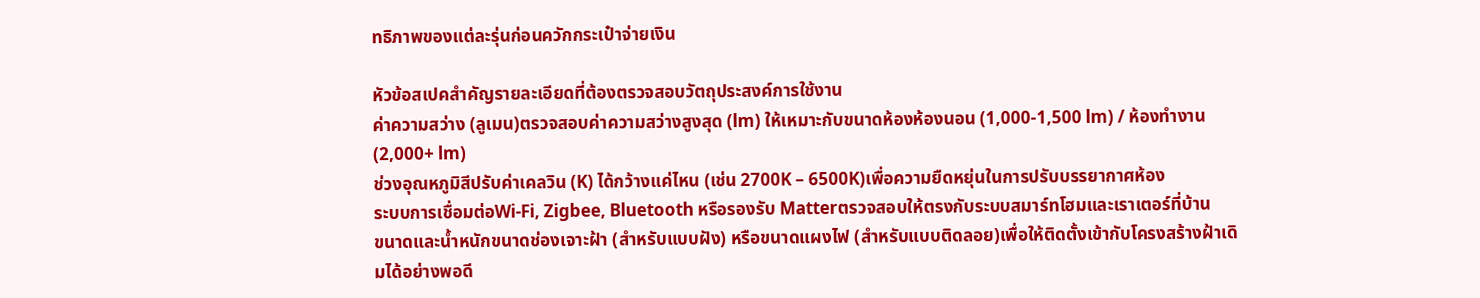ทธิภาพของแต่ละรุ่นก่อนควักกระเป๋าจ่ายเงิน

หัวข้อสเปคสำคัญรายละเอียดที่ต้องตรวจสอบวัตถุประสงค์การใช้งาน
ค่าความสว่าง (ลูเมน)ตรวจสอบค่าความสว่างสูงสุด (lm) ให้เหมาะกับขนาดห้องห้องนอน (1,000-1,500 lm) / ห้องทำงาน (2,000+ lm)
ช่วงอุณหภูมิสีปรับค่าเคลวิน (K) ได้กว้างแค่ไหน (เช่น 2700K – 6500K)เพื่อความยืดหยุ่นในการปรับบรรยากาศห้อง
ระบบการเชื่อมต่อWi-Fi, Zigbee, Bluetooth หรือรองรับ Matterตรวจสอบให้ตรงกับระบบสมาร์ทโฮมและเราเตอร์ที่บ้าน
ขนาดและน้ำหนักขนาดช่องเจาะฝ้า (สำหรับแบบฝัง) หรือขนาดแผงไฟ (สำหรับแบบติดลอย)เพื่อให้ติดตั้งเข้ากับโครงสร้างฝ้าเดิมได้อย่างพอดี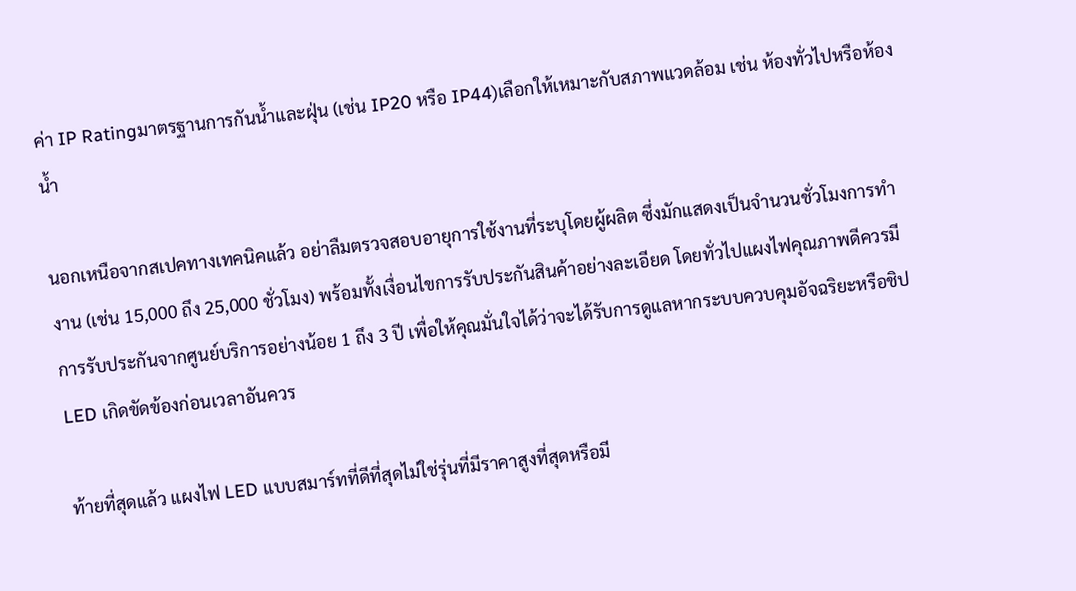ค่า IP Ratingมาตรฐานการกันน้ำและฝุ่น (เช่น IP20 หรือ IP44)เลือกให้เหมาะกับสภาพแวดล้อม เช่น ห้องทั่วไปหรือห้องน้ำ

นอกเหนือจากสเปคทางเทคนิคแล้ว อย่าลืมตรวจสอบอายุการใช้งานที่ระบุโดยผู้ผลิต ซึ่งมักแสดงเป็นจำนวนชั่วโมงการทำงาน (เช่น 15,000 ถึง 25,000 ชั่วโมง) พร้อมทั้งเงื่อนไขการรับประกันสินค้าอย่างละเอียด โดยทั่วไปแผงไฟคุณภาพดีควรมีการรับประกันจากศูนย์บริการอย่างน้อย 1 ถึง 3 ปี เพื่อให้คุณมั่นใจได้ว่าจะได้รับการดูแลหากระบบควบคุมอัจฉริยะหรือชิป LED เกิดขัดข้องก่อนเวลาอันควร

ท้ายที่สุดแล้ว แผงไฟ LED แบบสมาร์ทที่ดีที่สุดไม่ใช่รุ่นที่มีราคาสูงที่สุดหรือมี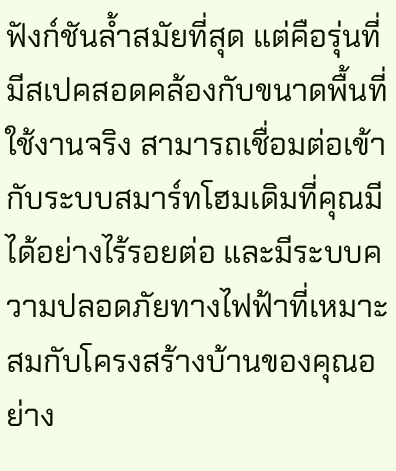ฟังก์ชันล้ำสมัยที่สุด แต่คือรุ่นที่มีสเปคสอดคล้องกับขนาดพื้นที่ใช้งานจริง สามารถเชื่อมต่อเข้ากับระบบสมาร์ทโฮมเดิมที่คุณมีได้อย่างไร้รอยต่อ และมีระบบความปลอดภัยทางไฟฟ้าที่เหมาะสมกับโครงสร้างบ้านของคุณอย่าง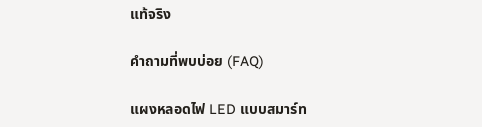แท้จริง

คำถามที่พบบ่อย (FAQ)

แผงหลอดไฟ LED แบบสมาร์ท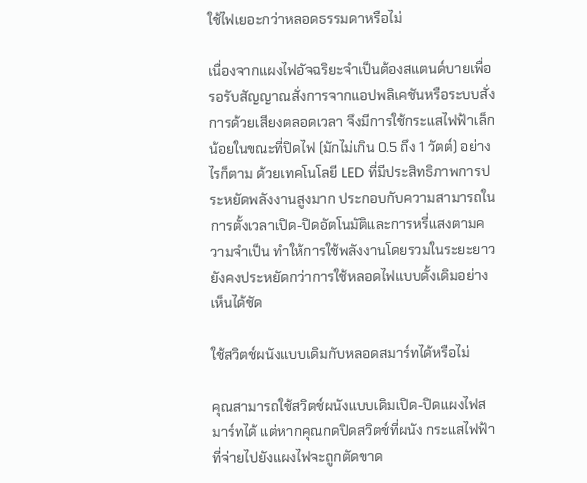ใช้ไฟเยอะกว่าหลอดธรรมดาหรือไม่

เนื่องจากแผงไฟอัจฉริยะจำเป็นต้องสแตนด์บายเพื่อรอรับสัญญาณสั่งการจากแอปพลิเคชันหรือระบบสั่งการด้วยเสียงตลอดเวลา จึงมีการใช้กระแสไฟฟ้าเล็กน้อยในขณะที่ปิดไฟ (มักไม่เกิน 0.5 ถึง 1 วัตต์) อย่างไรก็ตาม ด้วยเทคโนโลยี LED ที่มีประสิทธิภาพการประหยัดพลังงานสูงมาก ประกอบกับความสามารถในการตั้งเวลาเปิด-ปิดอัตโนมัติและการหรี่แสงตามความจำเป็น ทำให้การใช้พลังงานโดยรวมในระยะยาวยังคงประหยัดกว่าการใช้หลอดไฟแบบดั้งเดิมอย่างเห็นได้ชัด

ใช้สวิตช์ผนังแบบเดิมกับหลอดสมาร์ทได้หรือไม่

คุณสามารถใช้สวิตช์ผนังแบบเดิมเปิด-ปิดแผงไฟสมาร์ทได้ แต่หากคุณกดปิดสวิตช์ที่ผนัง กระแสไฟฟ้าที่จ่ายไปยังแผงไฟจะถูกตัดขาด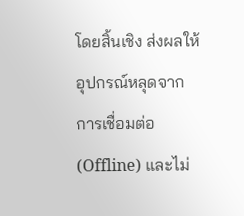โดยสิ้นเชิง ส่งผลให้อุปกรณ์หลุดจากการเชื่อมต่อ (Offline) และไม่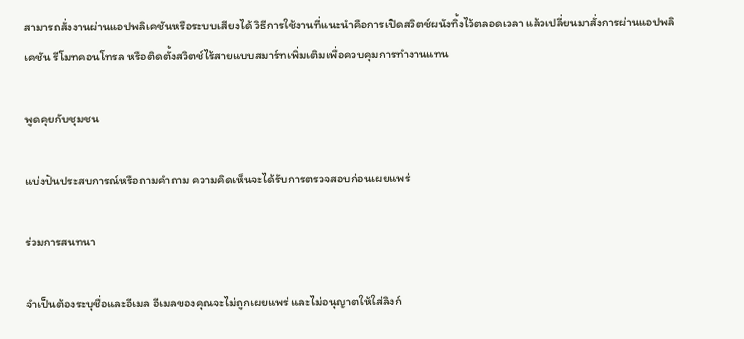สามารถสั่งงานผ่านแอปพลิเคชันหรือระบบเสียงได้ วิธีการใช้งานที่แนะนำคือการเปิดสวิตช์ผนังทิ้งไว้ตลอดเวลา แล้วเปลี่ยนมาสั่งการผ่านแอปพลิเคชัน รีโมทคอนโทรล หรือติดตั้งสวิตช์ไร้สายแบบสมาร์ทเพิ่มเติมเพื่อควบคุมการทำงานแทน

พูดคุยกับชุมชน

แบ่งปันประสบการณ์หรือถามคำถาม ความคิดเห็นจะได้รับการตรวจสอบก่อนเผยแพร่

ร่วมการสนทนา

จำเป็นต้องระบุชื่อและอีเมล อีเมลของคุณจะไม่ถูกเผยแพร่ และไม่อนุญาตให้ใส่ลิงก์